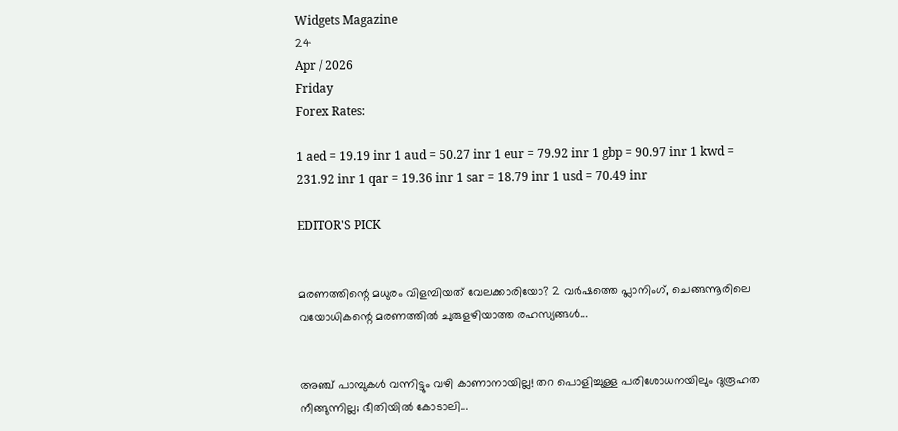Widgets Magazine
24
Apr / 2026
Friday
Forex Rates:

1 aed = 19.19 inr 1 aud = 50.27 inr 1 eur = 79.92 inr 1 gbp = 90.97 inr 1 kwd = 231.92 inr 1 qar = 19.36 inr 1 sar = 18.79 inr 1 usd = 70.49 inr

EDITOR'S PICK


മരണത്തിന്റെ മധുരം വിളമ്പിയത് വേലക്കാരിയോ? 2 വർഷത്തെ പ്ലാനിംഗ്, ചെങ്ങന്നൂരിലെ വയോധികന്റെ മരണത്തിൽ ചുരുളഴിയാത്ത രഹസ്യങ്ങൾ...


അഞ്ച് പാമ്പുകൾ വന്നിട്ടും വഴി കാണാനായില്ല! തറ പൊളിച്ചുള്ള പരിശോധനയിലും ദുരൂഹത നീങ്ങുന്നില്ല; ഭീതിയിൽ കോടാലി...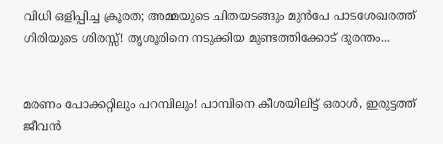വിധി ഒളിപ്പിച്ച ക്രൂരത; അമ്മയുടെ ചിതയടങ്ങും മുൻപേ പാടശേഖരത്ത് ഗിരിയുടെ ശിരസ്സ്! തൃശൂരിനെ നടുക്കിയ മുണ്ടത്തിക്കോട് ദുരന്തം...


മരണം പോക്കറ്റിലും പറമ്പിലും! പാമ്പിനെ കീശയിലിട്ട് ഒരാൾ, ഇരുട്ടത്ത് ജീവൻ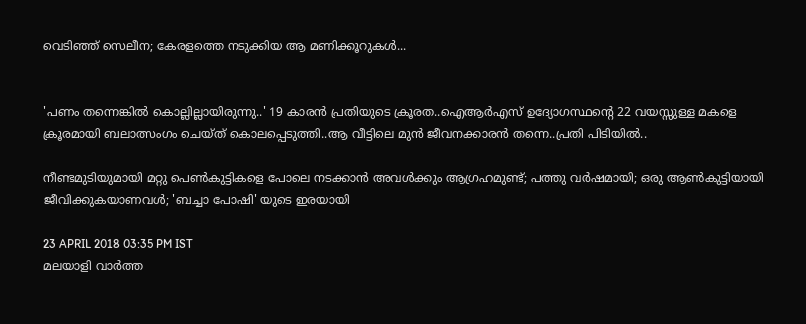വെടിഞ്ഞ് സെലീന; കേരളത്തെ നടുക്കിയ ആ മണിക്കൂറുകൾ...


'പണം തന്നെങ്കിൽ കൊല്ലില്ലായിരുന്നു..' 19 കാരൻ പ്രതിയുടെ ക്രൂരത..ഐആര്‍എസ് ഉദ്യോഗസ്ഥന്റെ 22 വയസ്സുള്ള മകളെ ക്രൂരമായി ബലാത്സംഗം ചെയ്ത് കൊലപ്പെടുത്തി..ആ വീട്ടിലെ മുൻ ജീവനക്കാരൻ തന്നെ..പ്രതി പിടിയിൽ..

നീണ്ടമുടിയുമായി മറ്റു പെണ്‍കുട്ടികളെ പോലെ നടക്കാന്‍ അവള്‍ക്കും ആഗ്രഹമുണ്ട്; പത്തു വര്‍ഷമായി; ഒരു ആണ്‍കുട്ടിയായി ജീവിക്കുകയാണവള്‍; 'ബച്ചാ പോഷി' യുടെ ഇരയായി

23 APRIL 2018 03:35 PM IST
മലയാളി വാര്‍ത്ത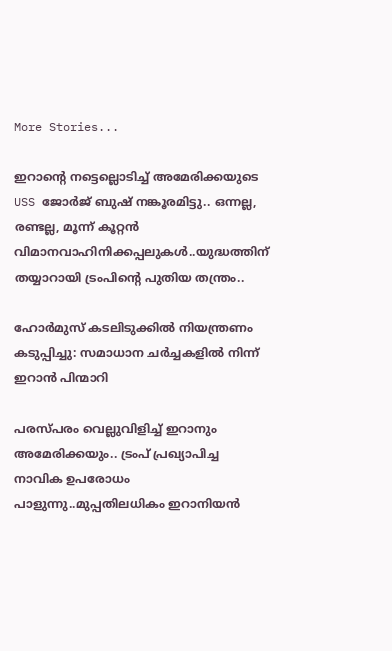More Stories...

ഇറാന്റെ നട്ടെല്ലൊടിച്ച് അമേരിക്കയുടെ USS ജോർജ് ബുഷ് നങ്കൂരമിട്ടു.. ഒന്നല്ല, രണ്ടല്ല, മൂന്ന് കൂറ്റന്‍ വിമാനവാഹിനിക്കപ്പലുകൾ..യുദ്ധത്തിന് തയ്യാറായി ട്രംപിന്റെ പുതിയ തന്ത്രം..

ഹോര്‍മുസ് കടലിടുക്കില്‍ നിയന്ത്രണം കടുപ്പിച്ചു: സമാധാന ചര്‍ച്ചകളില്‍ നിന്ന് ഇറാന്‍ പിന്മാറി

പരസ്പരം വെല്ലുവിളിച്ച് ഇറാനും അമേരിക്കയും.. ട്രംപ് പ്രഖ്യാപിച്ച നാവിക ഉപരോധം പാളുന്നു..മുപ്പതിലധികം ഇറാനിയന്‍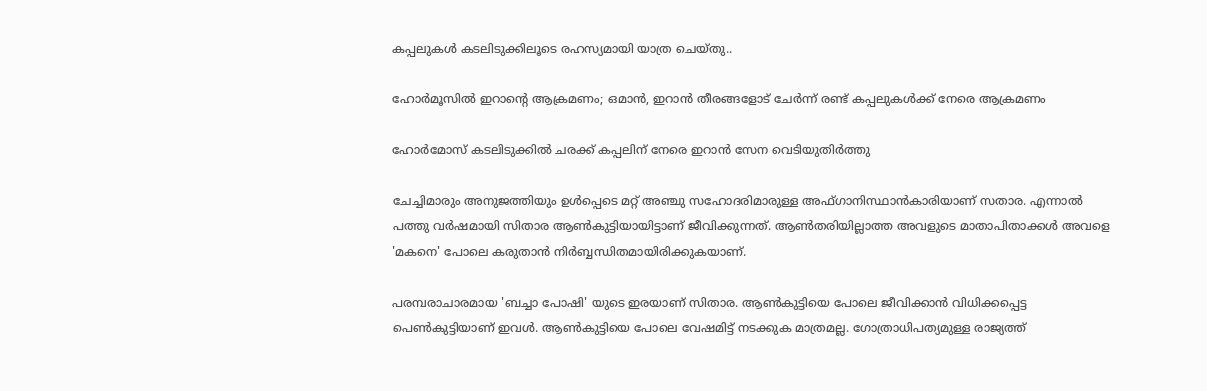കപ്പലുകള്‍ കടലിടുക്കിലൂടെ രഹസ്യമായി യാത്ര ചെയ്തു..

ഹോര്‍മൂസില്‍ ഇറാന്റെ ആക്രമണം; ഒമാന്‍, ഇറാന്‍ തീരങ്ങളോട് ചേര്‍ന്ന് രണ്ട് കപ്പലുകള്‍ക്ക് നേരെ ആക്രമണം

ഹോര്‍മോസ് കടലിടുക്കില്‍ ചരക്ക് കപ്പലിന് നേരെ ഇറാന്‍ സേന വെടിയുതിര്‍ത്തു

ചേച്ചിമാരും അനുജത്തിയും ഉള്‍പ്പെടെ മറ്റ് അഞ്ചു സഹോദരിമാരുള്ള അഫ്ഗാനിസ്ഥാന്‍കാരിയാണ് സതാര. എന്നാല്‍ പത്തു വര്‍ഷമായി സിതാര ആണ്‍കുട്ടിയായിട്ടാണ് ജീവിക്കുന്നത്. ആണ്‍തരിയില്ലാത്ത അവളുടെ മാതാപിതാക്കള്‍ അവളെ 'മകനെ' പോലെ കരുതാന്‍ നിര്‍ബ്ബന്ധിതമായിരിക്കുകയാണ്.

പരമ്പരാചാരമായ 'ബച്ചാ പോഷി' യുടെ ഇരയാണ് സിതാര. ആണ്‍കുട്ടിയെ പോലെ ജീവിക്കാന്‍ വിധിക്കപ്പെട്ട പെണ്‍കുട്ടിയാണ് ഇവള്‍. ആണ്‍കുട്ടിയെ പോലെ വേഷമിട്ട് നടക്കുക മാത്രമല്ല. ഗോത്രാധിപത്യമുള്ള രാജ്യത്ത്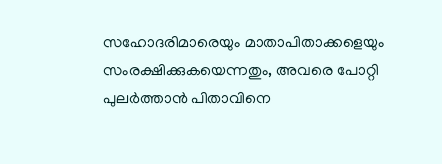സഹോദരിമാരെയും മാതാപിതാക്കളെയും സംരക്ഷിക്കുകയെന്നതും, അവരെ പോറ്റി പുലര്‍ത്താന്‍ പിതാവിനെ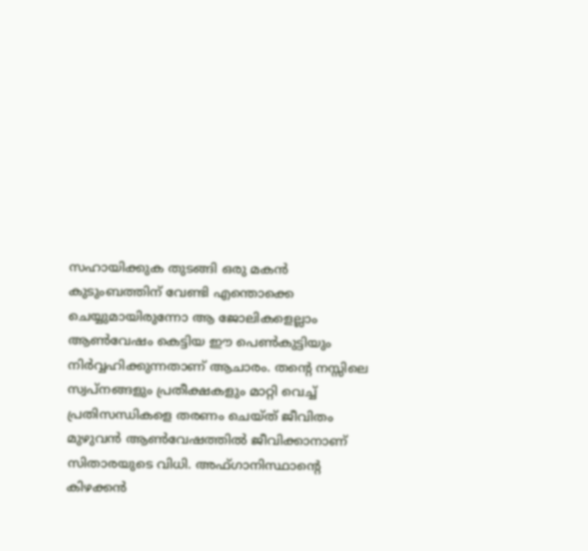സഹായിക്കുക തുടങ്ങി ഒരു മകന്‍ കുടുംബത്തിന് വേണ്ടി എന്തൊക്കെ ചെയ്യുമായിരുന്നോ ആ ജോലികളെല്ലാം ആണ്‍വേഷം കെട്ടിയ ഈ പെണ്‍കുട്ടിയും നിര്‍വ്വഹിക്കുന്നതാണ് ആചാരം. തന്റെ നസ്സിലെ സ്വപ്നങ്ങളും പ്രതീക്ഷകളും മാറ്റി വെച്ച് പ്രതിസന്ധികളെ തരണം ചെയ്ത് ജീവിതം മുഴുവന്‍ ആണ്‍വേഷത്തില്‍ ജീവിക്കാനാണ് സിതാരയുടെ വിധി. അഫ്ഗാനിസ്ഥാന്റെ കിഴക്കന്‍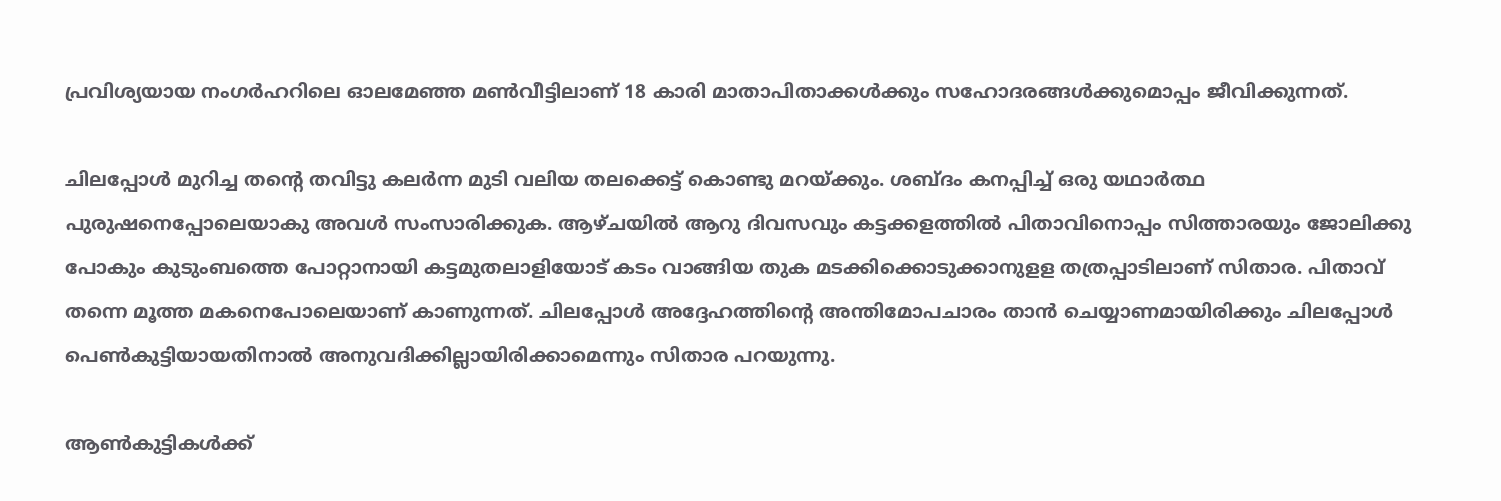പ്രവിശ്യയായ നംഗര്‍ഹറിലെ ഓലമേഞ്ഞ മണ്‍വീട്ടിലാണ് 18 കാരി മാതാപിതാക്കള്‍ക്കും സഹോദരങ്ങള്‍ക്കുമൊപ്പം ജീവിക്കുന്നത്.

ചിലപ്പോള്‍ മുറിച്ച തന്റെ തവിട്ടു കലര്‍ന്ന മുടി വലിയ തലക്കെട്ട് കൊണ്ടു മറയ്ക്കും. ശബ്ദം കനപ്പിച്ച് ഒരു യഥാര്‍ത്ഥ പുരുഷനെപ്പോലെയാകു അവള്‍ സംസാരിക്കുക. ആഴ്ചയില്‍ ആറു ദിവസവും കട്ടക്കളത്തില്‍ പിതാവിനൊപ്പം സിത്താരയും ജോലിക്കു പോകും കുടുംബത്തെ പോറ്റാനായി കട്ടമുതലാളിയോട് കടം വാങ്ങിയ തുക മടക്കിക്കൊടുക്കാനുളള തത്രപ്പാടിലാണ് സിതാര. പിതാവ് തന്നെ മൂത്ത മകനെപോലെയാണ് കാണുന്നത്. ചിലപ്പോള്‍ അദ്ദേഹത്തിന്റെ അന്തിമോപചാരം താന്‍ ചെയ്യാണമായിരിക്കും ചിലപ്പോള്‍ പെണ്‍കുട്ടിയായതിനാല്‍ അനുവദിക്കില്ലായിരിക്കാമെന്നും സിതാര പറയുന്നു.

ആണ്‍കുട്ടികള്‍ക്ക്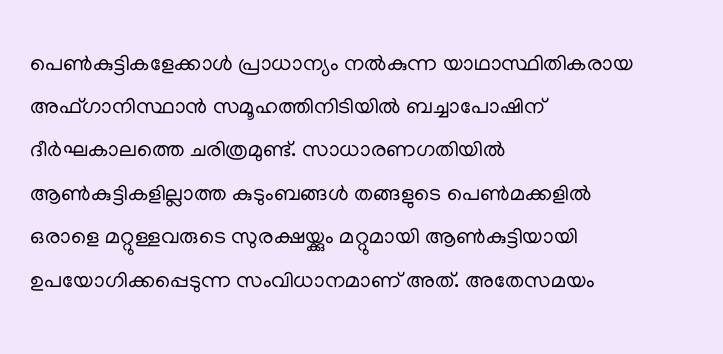പെണ്‍കുട്ടികളേക്കാള്‍ പ്രാധാന്യം നല്‍കുന്ന യാഥാസ്ഥിതികരായ അഫ്ഗാനിസ്ഥാന്‍ സമൂഹത്തിനിടിയില്‍ ബച്ചാപോഷിന് ദീര്‍ഘകാലത്തെ ചരിത്രമുണ്ട്. സാധാരണഗതിയില്‍ ആണ്‍കുട്ടികളില്ലാത്ത കുടുംബങ്ങള്‍ തങ്ങളുടെ പെണ്‍മക്കളില്‍ ഒരാളെ മറ്റുള്ളവരുടെ സുരക്ഷയ്ക്കും മറ്റുമായി ആണ്‍കുട്ടിയായി ഉപയോഗിക്കപ്പെടുന്ന സംവിധാനമാണ് അത്. അതേസമയം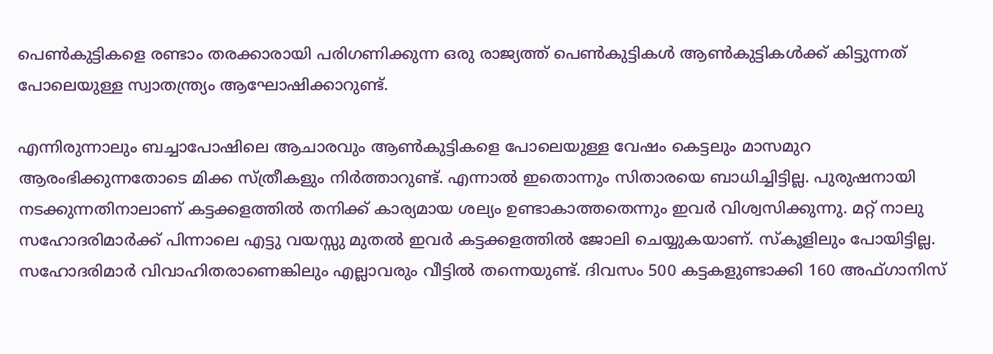പെണ്‍കുട്ടികളെ രണ്ടാം തരക്കാരായി പരിഗണിക്കുന്ന ഒരു രാജ്യത്ത് പെണ്‍കുട്ടികള്‍ ആണ്‍കുട്ടികള്‍ക്ക് കിട്ടുന്നത് പോലെയുള്ള സ്വാതന്ത്ര്യം ആഘോഷിക്കാറുണ്ട്.

എന്നിരുന്നാലും ബച്ചാപോഷിലെ ആചാരവും ആണ്‍കുട്ടികളെ പോലെയുള്ള വേഷം കെട്ടലും മാസമുറ ആരംഭിക്കുന്നതോടെ മിക്ക സ്ത്രീകളും നിര്‍ത്താറുണ്ട്. എന്നാല്‍ ഇതൊന്നും സിതാരയെ ബാധിച്ചിട്ടില്ല. പുരുഷനായി നടക്കുന്നതിനാലാണ് കട്ടക്കളത്തില്‍ തനിക്ക് കാര്യമായ ശല്യം ഉണ്ടാകാത്തതെന്നും ഇവര്‍ വിശ്വസിക്കുന്നു. മറ്റ് നാലു സഹോദരിമാര്‍ക്ക് പിന്നാലെ എട്ടു വയസ്സു മുതല്‍ ഇവര്‍ കട്ടക്കളത്തില്‍ ജോലി ചെയ്യുകയാണ്. സ്‌കൂളിലും പോയിട്ടില്ല. സഹോദരിമാര്‍ വിവാഹിതരാണെങ്കിലും എല്ലാവരും വീട്ടില്‍ തന്നെയുണ്ട്. ദിവസം 500 കട്ടകളുണ്ടാക്കി 160 അഫ്ഗാനിസ്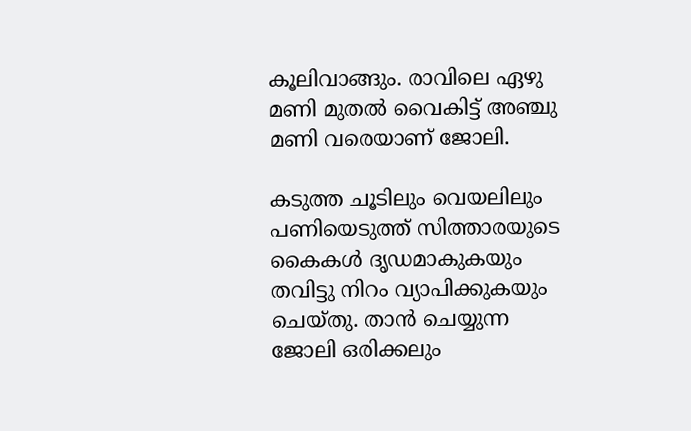കൂലിവാങ്ങും. രാവിലെ ഏഴു മണി മുതല്‍ വൈകിട്ട് അഞ്ചു മണി വരെയാണ് ജോലി.

കടുത്ത ചൂടിലും വെയലിലും പണിയെടുത്ത് സിത്താരയുടെ കൈകള്‍ ദൃഡമാകുകയും തവിട്ടു നിറം വ്യാപിക്കുകയും ചെയ്തു. താന്‍ ചെയ്യുന്ന ജോലി ഒരിക്കലും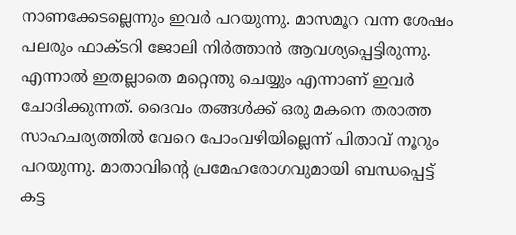നാണക്കേടല്ലെന്നും ഇവര്‍ പറയുന്നു. മാസമൂറ വന്ന ശേഷം പലരും ഫാക്ടറി ജോലി നിര്‍ത്താന്‍ ആവശ്യപ്പെട്ടിരുന്നു. എന്നാല്‍ ഇതല്ലാതെ മറ്റെന്തു ചെയ്യും എന്നാണ് ഇവര്‍ ചോദിക്കുന്നത്. ദൈവം തങ്ങള്‍ക്ക് ഒരു മകനെ തരാത്ത സാഹചര്യത്തില്‍ വേറെ പോംവഴിയില്ലെന്ന് പിതാവ് നൂറും പറയുന്നു. മാതാവിന്റെ പ്രമേഹരോഗവുമായി ബന്ധപ്പെട്ട് കട്ട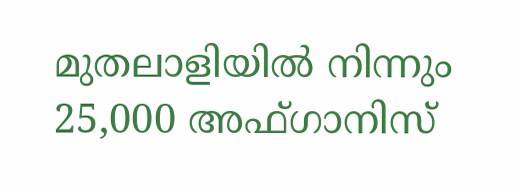മുതലാളിയില്‍ നിന്നും 25,000 അഫ്ഗാനിസ്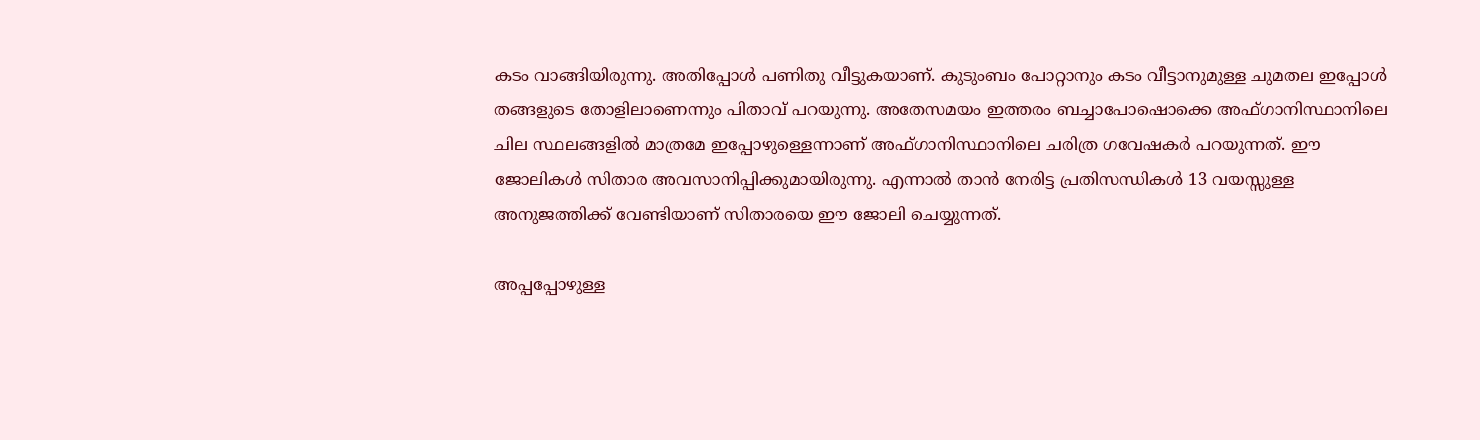കടം വാങ്ങിയിരുന്നു. അതിപ്പോള്‍ പണിതു വീട്ടുകയാണ്. കുടുംബം പോറ്റാനും കടം വീട്ടാനുമുള്ള ചുമതല ഇപ്പോള്‍ തങ്ങളുടെ തോളിലാണെന്നും പിതാവ് പറയുന്നു. അതേസമയം ഇത്തരം ബച്ചാപോഷൊക്കെ അഫ്ഗാനിസ്ഥാനിലെ ചില സ്ഥലങ്ങളില്‍ മാത്രമേ ഇപ്പോഴുള്ളെന്നാണ് അഫ്ഗാനിസ്ഥാനിലെ ചരിത്ര ഗവേഷകര്‍ പറയുന്നത്. ഈ ജോലികള്‍ സിതാര അവസാനിപ്പിക്കുമായിരുന്നു. എന്നാല്‍ താന്‍ നേരിട്ട പ്രതിസന്ധികള്‍ 13 വയസ്സുള്ള അനുജത്തിക്ക് വേണ്ടിയാണ് സിതാരയെ ഈ ജോലി ചെയ്യുന്നത്.

അപ്പപ്പോഴുള്ള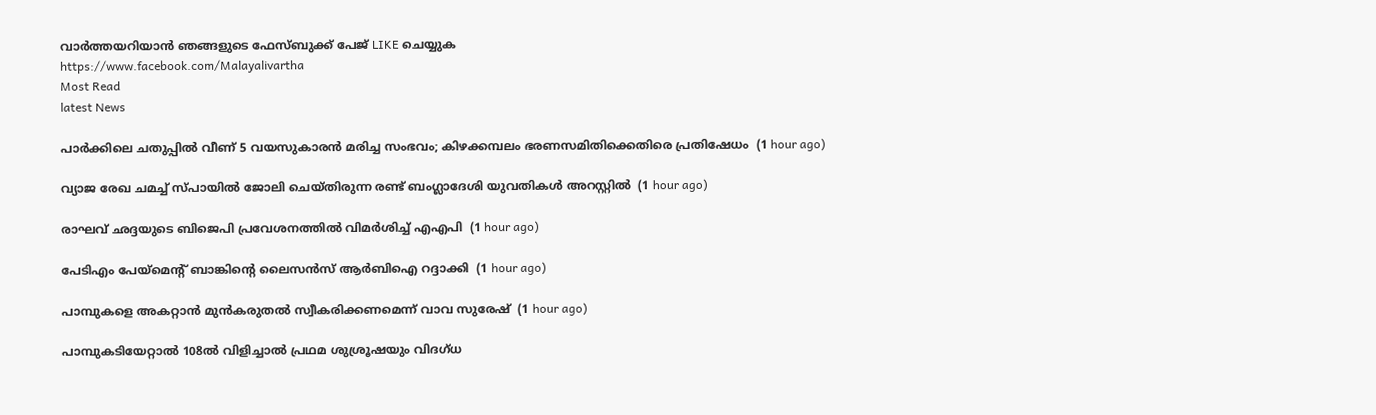വാര്‍ത്തയറിയാന്‍ ഞങ്ങളുടെ ഫേസ്‌ബുക്ക്‌ പേജ് LIKE ചെയ്യുക
https://www.facebook.com/Malayalivartha
Most Read
latest News

പാര്‍ക്കിലെ ചതുപ്പില്‍ വീണ് 5 വയസുകാരന്‍ മരിച്ച സംഭവം; കിഴക്കമ്പലം ഭരണസമിതിക്കെതിരെ പ്രതിഷേധം  (1 hour ago)

വ്യാജ രേഖ ചമച്ച് സ്പായില്‍ ജോലി ചെയ്തിരുന്ന രണ്ട് ബംഗ്ലാദേശി യുവതികള്‍ അറസ്റ്റില്‍  (1 hour ago)

രാഘവ് ഛദ്ദയുടെ ബിജെപി പ്രവേശനത്തില്‍ വിമര്‍ശിച്ച് എഎപി  (1 hour ago)

പേടിഎം പേയ്‌മെന്റ് ബാങ്കിന്റെ ലൈസന്‍സ് ആര്‍ബിഐ റദ്ദാക്കി  (1 hour ago)

പാമ്പുകളെ അകറ്റാന്‍ മുന്‍കരുതല്‍ സ്വീകരിക്കണമെന്ന് വാവ സുരേഷ്  (1 hour ago)

പാമ്പുകടിയേറ്റാല്‍ 108ല്‍ വിളിച്ചാല്‍ പ്രഥമ ശുശ്രൂഷയും വിദഗ്ധ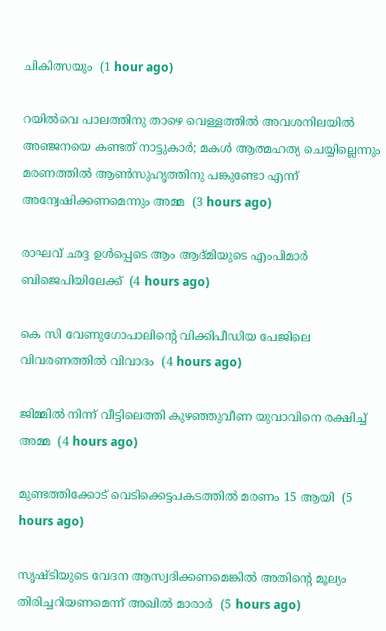ചികിത്സയും  (1 hour ago)

റയില്‍വെ പാലത്തിനു താഴെ വെള്ളത്തില്‍ അവശനിലയില്‍ അഞ്ജനയെ കണ്ടത് നാട്ടുകാര്‍; മകള്‍ ആത്മഹത്യ ചെയ്യില്ലെന്നും മരണത്തില്‍ ആണ്‍സുഹൃത്തിനു പങ്കുണ്ടോ എന്ന് അന്വേഷിക്കണമെന്നും അമ്മ  (3 hours ago)

രാഘവ് ഛദ്ദ ഉള്‍പ്പെടെ ആം ആദ്മിയുടെ എംപിമാര്‍ ബിജെപിയിലേക്ക്  (4 hours ago)

കെ സി വേണുഗോപാലിന്റെ വിക്കിപീഡിയ പേജിലെ വിവരണത്തില്‍ വിവാദം  (4 hours ago)

ജിമ്മില്‍ നിന്ന് വീട്ടിലെത്തി കുഴഞ്ഞുവീണ യുവാവിനെ രക്ഷിച്ച് അമ്മ  (4 hours ago)

മുണ്ടത്തിക്കോട് വെടിക്കെട്ടപകടത്തില്‍ മരണം 15 ആയി  (5 hours ago)

സൃഷ്ടിയുടെ വേദന ആസ്വദിക്കണമെങ്കില്‍ അതിന്റെ മൂല്യം തിരിച്ചറിയണമെന്ന് അഖില്‍ മാരാര്‍  (5 hours ago)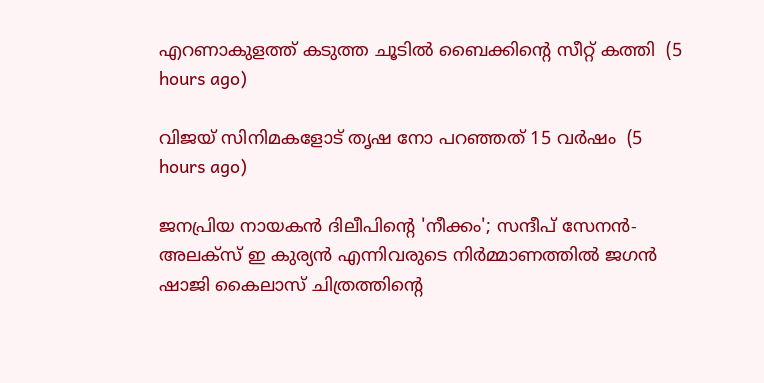എറണാകുളത്ത് കടുത്ത ചൂടില്‍ ബൈക്കിന്റെ സീറ്റ് കത്തി  (5 hours ago)

വിജയ് സിനിമകളോട് തൃഷ നോ പറഞ്ഞത് 15 വര്‍ഷം  (5 hours ago)

ജനപ്രിയ നായകൻ ദിലീപിന്റെ 'നീക്കം'; സന്ദീപ് സേനൻ- അലക്സ് ഇ കുര്യൻ എന്നിവരുടെ നിർമ്മാണത്തിൽ ജഗൻ ഷാജി കൈലാസ് ചിത്രത്തിന്റെ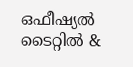ഒഫീഷ്യൽ ടൈറ്റിൽ &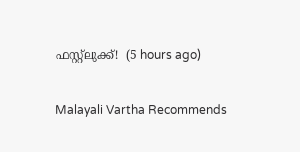ഫസ്റ്റ്ലുക്ക്!  (5 hours ago)

Malayali Vartha Recommends